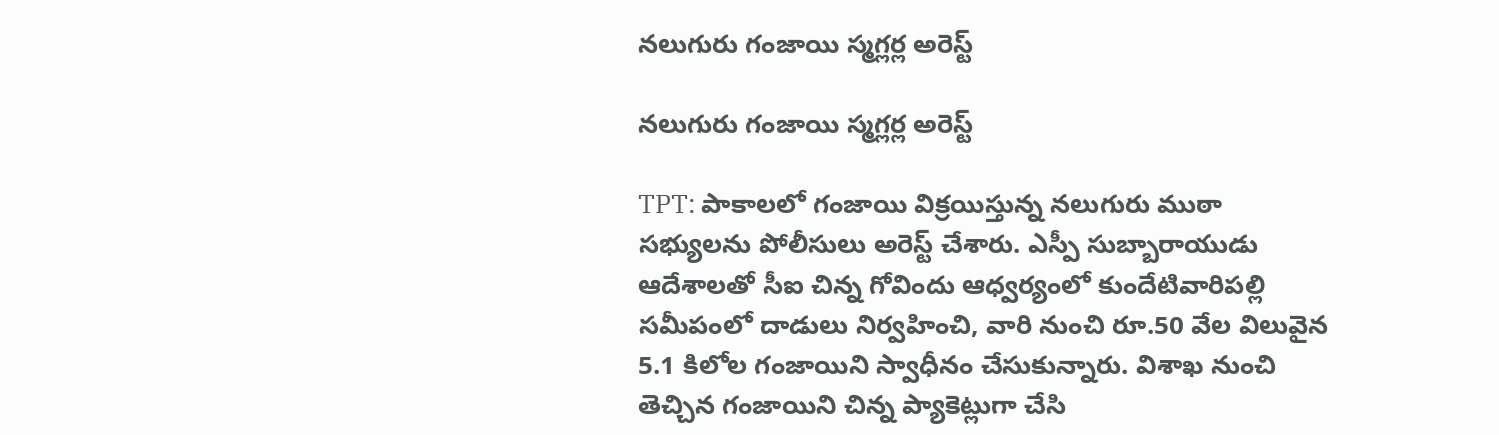నలుగురు గంజాయి స్మగ్లర్ల అరెస్ట్

నలుగురు గంజాయి స్మగ్లర్ల అరెస్ట్

TPT: పాకాలలో గంజాయి విక్రయిస్తున్న నలుగురు ముఠా సభ్యులను పోలీసులు అరెస్ట్ చేశారు. ఎస్పీ సుబ్బారాయుడు ఆదేశాలతో సీఐ చిన్న గోవిందు ఆధ్వర్యంలో కుందేటివారిపల్లి సమీపంలో దాడులు నిర్వహించి, వారి నుంచి రూ.50 వేల విలువైన 5.1 కిలోల గంజాయిని స్వాధీనం చేసుకున్నారు. విశాఖ నుంచి తెచ్చిన గంజాయిని చిన్న ప్యాకెట్లుగా చేసి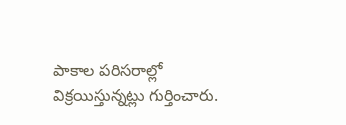పాకాల పరిసరాల్లో విక్రయిస్తున్నట్లు గుర్తించారు.